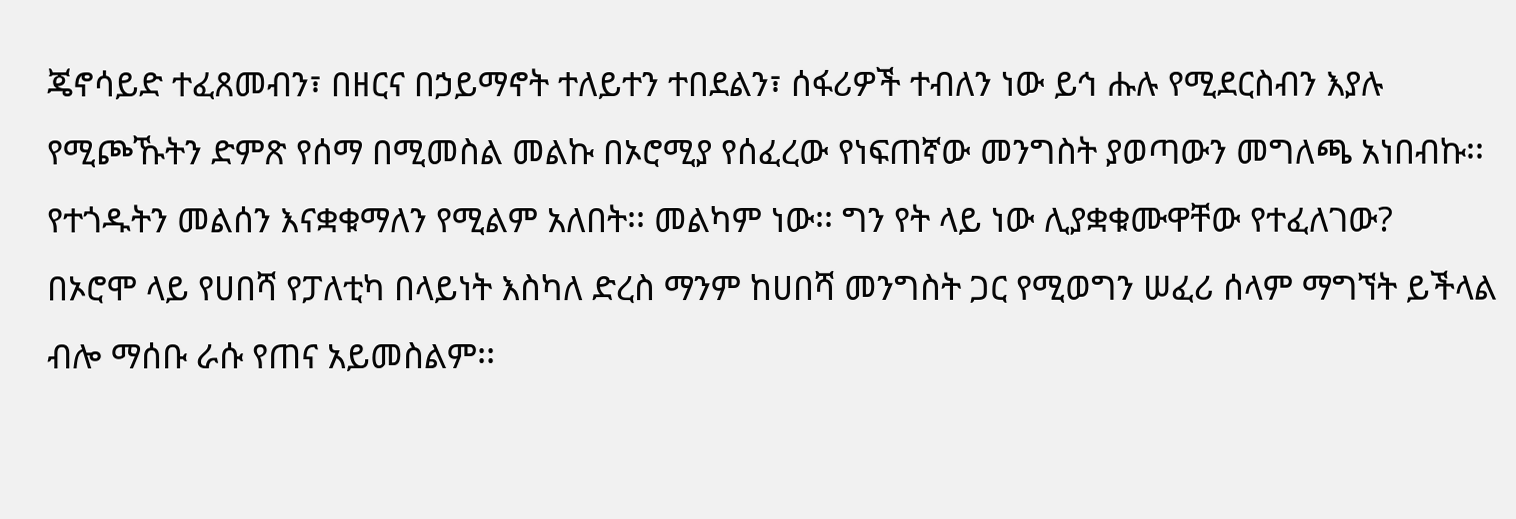ጄኖሳይድ ተፈጸመብን፣ በዘርና በኃይማኖት ተለይተን ተበደልን፣ ሰፋሪዎች ተብለን ነው ይኅ ሑሉ የሚደርስብን እያሉ የሚጮኹትን ድምጽ የሰማ በሚመስል መልኩ በኦሮሚያ የሰፈረው የነፍጠኛው መንግስት ያወጣውን መግለጫ አነበብኩ፡፡ የተጎዱትን መልሰን እናቋቁማለን የሚልም አለበት፡፡ መልካም ነው፡፡ ግን የት ላይ ነው ሊያቋቁሙዋቸው የተፈለገው?
በኦሮሞ ላይ የሀበሻ የፓለቲካ በላይነት እስካለ ድረስ ማንም ከሀበሻ መንግስት ጋር የሚወግን ሠፈሪ ሰላም ማግኘት ይችላል ብሎ ማሰቡ ራሱ የጠና አይመስልም፡፡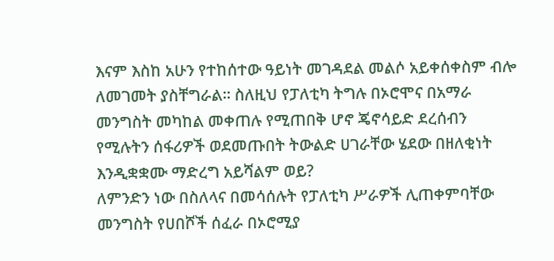እናም እስከ አሁን የተከሰተው ዓይነት መገዳደል መልሶ አይቀሰቀስም ብሎ ለመገመት ያስቸግራል፡፡ ስለዚህ የፓለቲካ ትግሉ በኦሮሞና በአማራ መንግስት መካከል መቀጠሉ የሚጠበቅ ሆኖ ጄኖሳይድ ደረሰብን የሚሉትን ሰፋሪዎች ወደመጡበት ትውልድ ሀገራቸው ሄደው በዘለቂነት እንዲቋቋሙ ማድረግ አይሻልም ወይ?
ለምንድን ነው በስለላና በመሳሰሉት የፓለቲካ ሥራዎች ሊጠቀምባቸው መንግስት የሀበሾች ሰፈራ በኦሮሚያ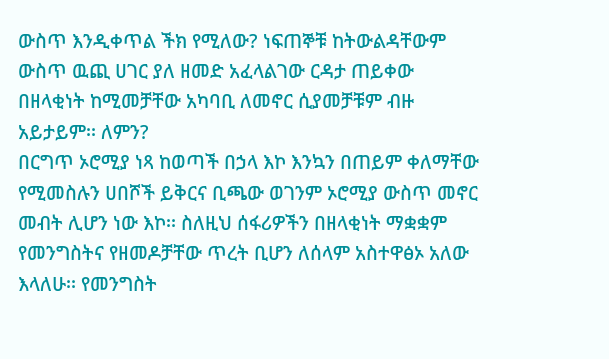ውስጥ እንዲቀጥል ችክ የሚለው? ነፍጠኞቹ ከትውልዳቸውም ውስጥ ዉጪ ሀገር ያለ ዘመድ አፈላልገው ርዳታ ጠይቀው በዘላቂነት ከሚመቻቸው አካባቢ ለመኖር ሲያመቻቹም ብዙ አይታይም፡፡ ለምን?
በርግጥ ኦሮሚያ ነጻ ከወጣች በኃላ እኮ እንኳን በጠይም ቀለማቸው የሚመስሉን ሀበሾች ይቅርና ቢጫው ወገንም ኦሮሚያ ውስጥ መኖር መብት ሊሆን ነው እኮ፡፡ ስለዚህ ሰፋሪዎችን በዘላቂነት ማቋቋም የመንግስትና የዘመዶቻቸው ጥረት ቢሆን ለሰላም አስተዋፅኦ አለው እላለሁ፡፡ የመንግስት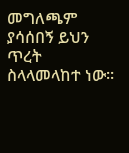መግለጫም ያሳሰበኝ ይህን ጥረት ስላላመላከተ ነው፡፡